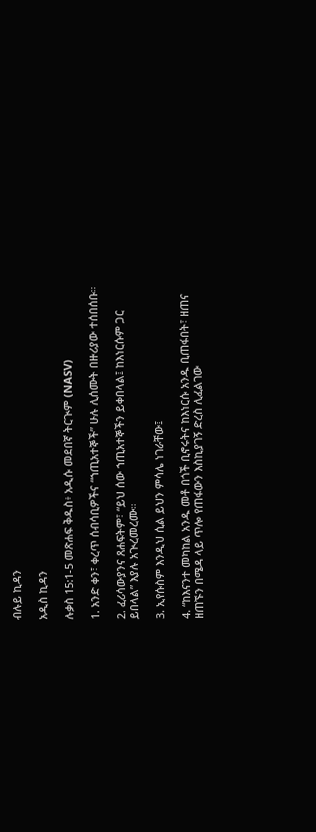ብሉይ ኪዳን

አዲስ ኪዳን

ሉቃስ 15:1-5 መጽሐፍ ቅዱስ፥ አዲሱ መደበኛ ትርጒም (NASV)

1. አንድ ቀን፣ ቀረጥ ሰብሳቢዎችና “ኀጢአተኞች” ሁሉ ሊሰሙት በዙሪያው ተሰበሰቡ።

2. ፈሪሳውያንና ጸሐፍትም፣ “ይህ ሰው ኀጢአተኞችን ይቀበላል፤ ከእነርሱም ጋር ይበላል” እያሉ አጒረመረሙ።

3. ኢየሱስም እንዲህ ሲል ይህን ምሳሌ ነገራቸው፤

4. “ከእናንተ መካከል አንዱ መቶ በጎች ቢኖሩትና ከእነርሱ አንዱ ቢጠፋበት፣ ዘጠና ዘጠኙን በሜዳ ላይ ጥሎ የጠፋውን እስኪያገኝ ድረስ ሊፈልገው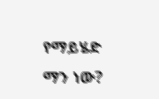የማይሄድ ማን ነው?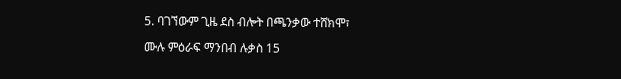5. ባገኘውም ጊዜ ደስ ብሎት በጫንቃው ተሸክሞ፣

ሙሉ ምዕራፍ ማንበብ ሉቃስ 15